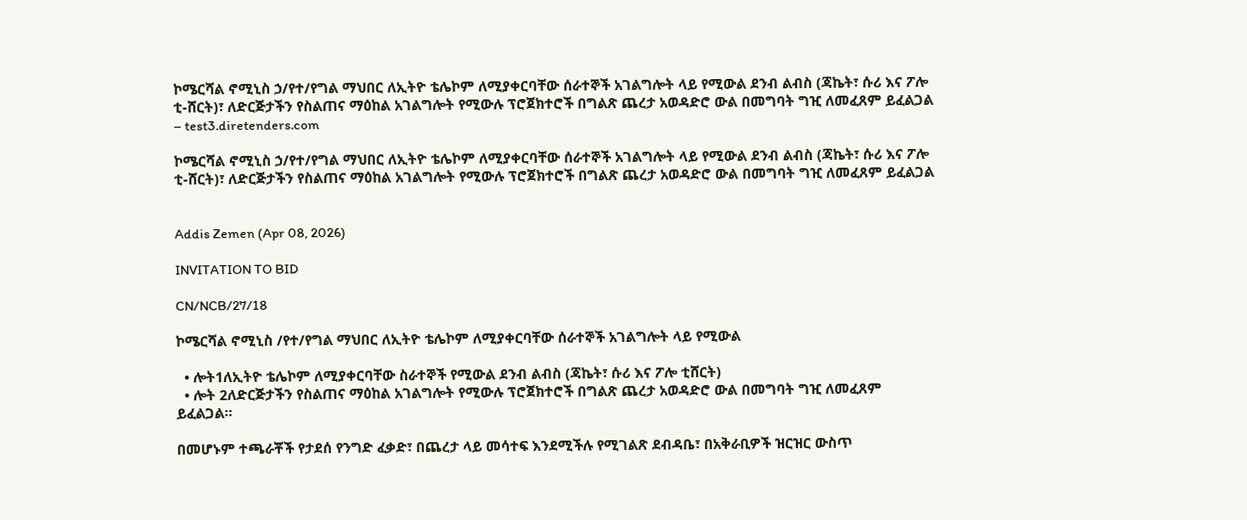ኮሜርሻል ኖሚኒስ ኃ/የተ/የግል ማህበር ለኢትዮ ቴሌኮም ለሚያቀርባቸው ሰራተኞች አገልግሎት ላይ የሚውል ደንብ ልብስ (ጃኬት፣ ሱሪ እና ፖሎ ቲ-ሸርት)፣ ለድርጅታችን የስልጠና ማዕከል አገልግሎት የሚውሉ ፕሮጀክተሮች በግልጽ ጨረታ አወዳድሮ ውል በመግባት ግዢ ለመፈጸም ይፈልጋል – test3.diretenders.com

ኮሜርሻል ኖሚኒስ ኃ/የተ/የግል ማህበር ለኢትዮ ቴሌኮም ለሚያቀርባቸው ሰራተኞች አገልግሎት ላይ የሚውል ደንብ ልብስ (ጃኬት፣ ሱሪ እና ፖሎ ቲ-ሸርት)፣ ለድርጅታችን የስልጠና ማዕከል አገልግሎት የሚውሉ ፕሮጀክተሮች በግልጽ ጨረታ አወዳድሮ ውል በመግባት ግዢ ለመፈጸም ይፈልጋል


Addis Zemen (Apr 08, 2026)

INVITATION TO BID

CN/NCB/27/18

ኮሜርሻል ኖሚኒስ /የተ/የግል ማህበር ለኢትዮ ቴሌኮም ለሚያቀርባቸው ሰራተኞች አገልግሎት ላይ የሚውል

  • ሎት1ለኢትዮ ቴሌኮም ለሚያቀርባቸው ስራተኞች የሚውል ደንብ ልብስ (ጃኬት፣ ሱሪ እና ፖሎ ቲሸርት)
  • ሎት 2ለድርጅታችን የስልጠና ማዕከል አገልግሎት የሚውሉ ፕሮጀክተሮች በግልጽ ጨረታ አወዳድሮ ውል በመግባት ግዢ ለመፈጸም ይፈልጋል።

በመሆኑም ተጫራቾች የታደሰ የንግድ ፈቃድ፣ በጨረታ ላይ መሳተፍ እንደሚችሉ የሚገልጽ ደብዳቤ፣ በአቅራቢዎች ዝርዝር ውስጥ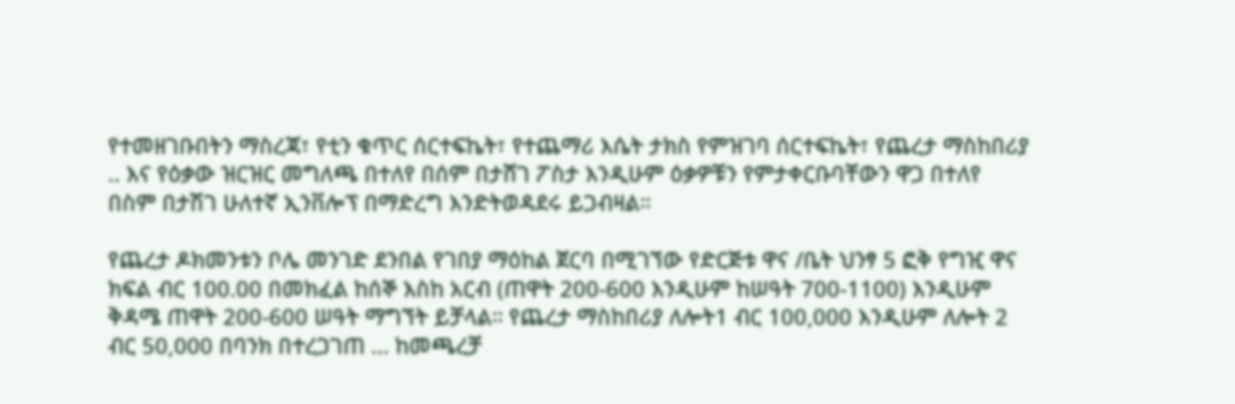የተመዘገቡበትን ማስረጃ፣ የቲን ቁጥር ሰርተፍኬት፣ የተጨማሪ እሴት ታክስ የምዝገባ ሰርተፍኬት፣ የጨረታ ማስከበሪያ .. እና የዕቃው ዝርዝር መግለጫ በተለየ በሰም በታሸገ ፖስታ እንዲሁም ዕቃዎቹን የምታቀርቡባቸውን ዋጋ በተለየ በስም በታሽገ ሁለተኛ ኢንቨሎፕ በማድረግ እንድትወዳደሩ ይጋብዛል።

የጨረታ ዶክመንቱን ቦሌ መንገድ ደንበል የገበያ ማዕከል ጀርባ በሚገኘው የድርጅቱ ዋና /ቤት ህንፃ 5 ፎቅ የግዢ ዋና ክፍል ብር 100.00 በመክፈል ከሰኞ እስከ አርብ (ጠዋት 200-600 እንዲሁም ከሠዓት 700-1100) እንዲሁም ቅዳሜ ጠዋት 200-600 ሠዓት ማግኘት ይቻላል። የጨረታ ማስከበሪያ ለሎት1 ብር 100,000 እንዲሁም ለሎት 2 ብር 50,000 በባንክ በተረጋገጠ ... ከመጫረቻ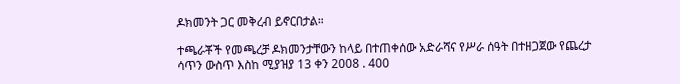ዶክመንት ጋር መቅረብ ይኖርበታል።

ተጫራቾች የመጫረቻ ዶክመንታቸውን ከላይ በተጠቀሰው አድራሻና የሥራ ሰዓት በተዘጋጀው የጨረታ ሳጥን ውስጥ እስከ ሚያዝያ 13 ቀን 2008 . 400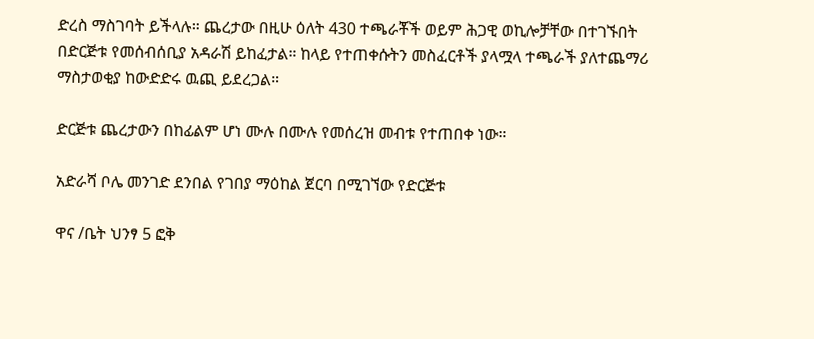ድረስ ማስገባት ይችላሉ። ጨረታው በዚሁ ዕለት 430 ተጫራቾች ወይም ሕጋዊ ወኪሎቻቸው በተገኙበት በድርጅቱ የመሰብሰቢያ አዳራሽ ይከፈታል። ከላይ የተጠቀሱትን መስፈርቶች ያላሟላ ተጫራች ያለተጨማሪ ማስታወቂያ ከውድድሩ ዉጪ ይደረጋል።

ድርጅቱ ጨረታውን በከፊልም ሆነ ሙሉ በሙሉ የመሰረዝ መብቱ የተጠበቀ ነው።

አድራሻ ቦሌ መንገድ ደንበል የገበያ ማዕከል ጀርባ በሚገኘው የድርጅቱ

ዋና /ቤት ህንፃ 5 ፎቅ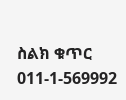ስልክ ቁጥር 011-1-569992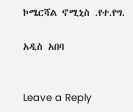ኮሜርሻል ኖሚኒስ .የተ.የግ.

አዲስ አበባ


Leave a Reply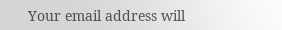Your email address will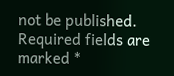not be published. Required fields are marked *